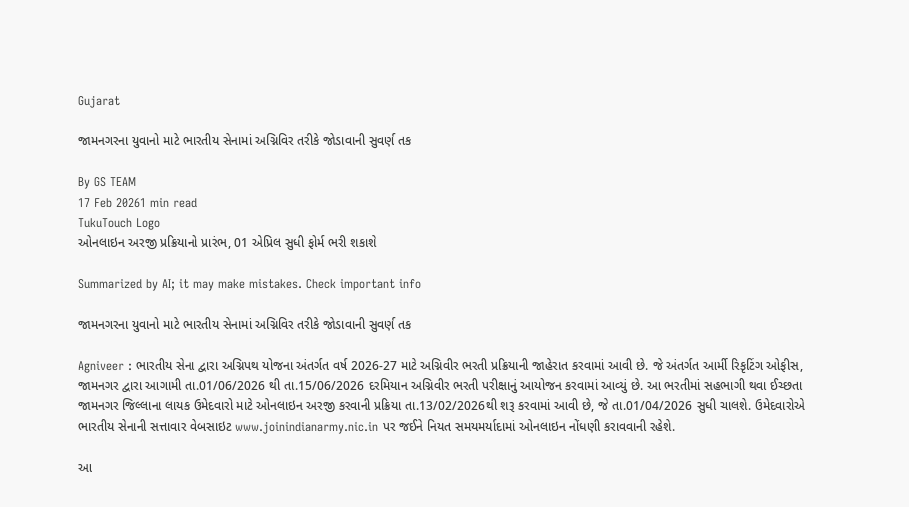Gujarat

જામનગરના યુવાનો માટે ભારતીય સેનામાં અગ્નિવિર તરીકે જોડાવાની સુવર્ણ તક

By GS TEAM
17 Feb 20261 min read
TukuTouch Logo
ઓનલાઇન અરજી પ્રક્રિયાનો પ્રારંભ, 01 એપ્રિલ સુધી ફોર્મ ભરી શકાશે

Summarized by AI; it may make mistakes. Check important info

જામનગરના યુવાનો માટે ભારતીય સેનામાં અગ્નિવિર તરીકે જોડાવાની સુવર્ણ તક

Agniveer : ભારતીય સેના દ્વારા અગ્નિપથ યોજના અંતર્ગત વર્ષ 2026-27 માટે અગ્નિવીર ભરતી પ્રક્રિયાની જાહેરાત કરવામાં આવી છે. જે અંતર્ગત આર્મી રિકૃટિંગ ઓફીસ, જામનગર દ્વારા આગામી તા.01/06/2026 થી તા.15/06/2026 દરમિયાન અગ્નિવીર ભરતી પરીક્ષાનું આયોજન કરવામાં આવ્યું છે. આ ભરતીમાં સહભાગી થવા ઈચ્છતા જામનગર જિલ્લાના લાયક ઉમેદવારો માટે ઓનલાઇન અરજી કરવાની પ્રક્રિયા તા.13/02/2026થી શરૂ કરવામાં આવી છે, જે તા.01/04/2026 સુધી ચાલશે. ઉમેદવારોએ ભારતીય સેનાની સત્તાવાર વેબસાઇટ www.joinindianarmy.nic.in પર જઈને નિયત સમયમર્યાદામાં ઓનલાઇન નોંધણી કરાવવાની રહેશે.

આ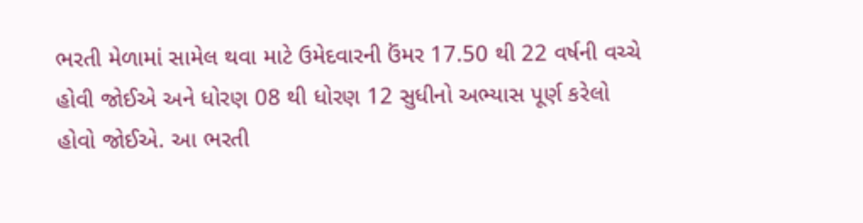ભરતી મેળામાં સામેલ થવા માટે ઉમેદવારની ઉંમર 17.50 થી 22 વર્ષની વચ્ચે હોવી જોઈએ અને ધોરણ 08 થી ધોરણ 12 સુધીનો અભ્યાસ પૂર્ણ કરેલો હોવો જોઈએ. આ ભરતી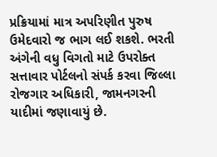પ્રક્રિયામાં માત્ર અપરિણીત પુરુષ ઉમેદવારો જ ભાગ લઈ શકશે. ભરતી અંગેની વધુ વિગતો માટે ઉપરોક્ત સત્તાવાર પોર્ટલનો સંપર્ક કરવા જિલ્લા રોજગાર અધિકારી, જામનગરની યાદીમાં જણાવાયું છે.